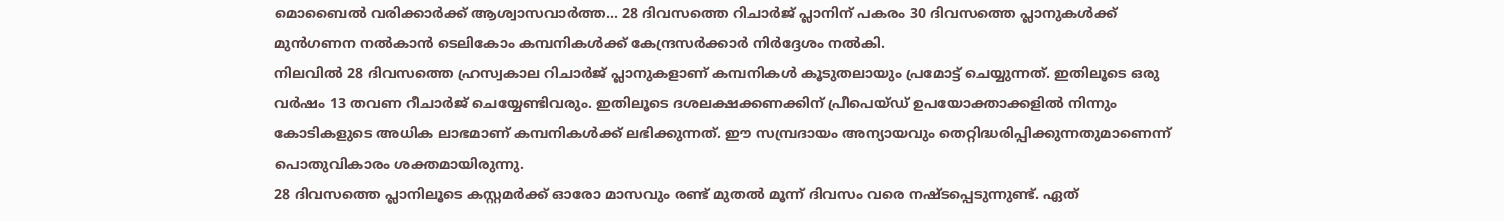മൊബൈൽ വരിക്കാർക്ക് ആശ്വാസവാർത്ത… 28 ദിവസത്തെ റിചാർജ് പ്ലാനിന് പകരം 30 ദിവസത്തെ പ്ലാനുകൾക്ക് മുൻഗണന നൽകാൻ ടെലികോം കമ്പനികൾക്ക് കേന്ദ്രസർക്കാർ നിർദ്ദേശം നൽകി.
നിലവിൽ 28 ദിവസത്തെ ഹ്രസ്വകാല റിചാർജ് പ്ലാനുകളാണ് കമ്പനികൾ കൂടുതലായും പ്രമോട്ട് ചെയ്യുന്നത്. ഇതിലൂടെ ഒരു വർഷം 13 തവണ റീചാർജ് ചെയ്യേണ്ടിവരും. ഇതിലൂടെ ദശലക്ഷക്കണക്കിന് പ്രീപെയ്ഡ് ഉപയോക്താക്കളിൽ നിന്നും കോടികളുടെ അധിക ലാഭമാണ് കമ്പനികൾക്ക് ലഭിക്കുന്നത്. ഈ സമ്പ്രദായം അന്യായവും തെറ്റിദ്ധരിപ്പിക്കുന്നതുമാണെന്ന് പൊതുവികാരം ശക്തമായിരുന്നു.
28 ദിവസത്തെ പ്ലാനിലൂടെ കസ്റ്റമർക്ക് ഓരോ മാസവും രണ്ട് മുതൽ മൂന്ന് ദിവസം വരെ നഷ്ടപ്പെടുന്നുണ്ട്. ഏത്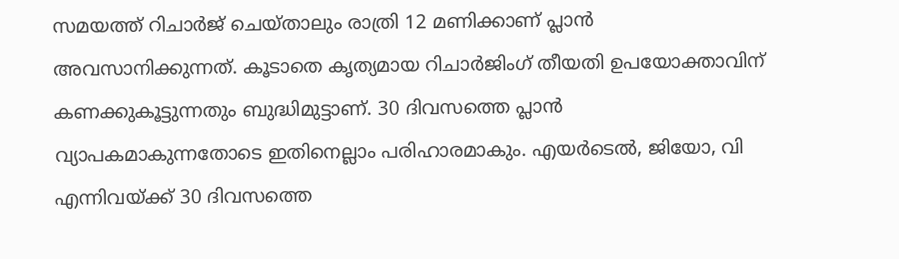സമയത്ത് റിചാർജ് ചെയ്താലും രാത്രി 12 മണിക്കാണ് പ്ലാൻ അവസാനിക്കുന്നത്. കൂടാതെ കൃത്യമായ റിചാർജിംഗ് തീയതി ഉപയോക്താവിന് കണക്കുകൂട്ടുന്നതും ബുദ്ധിമുട്ടാണ്. 30 ദിവസത്തെ പ്ലാൻ വ്യാപകമാകുന്നതോടെ ഇതിനെല്ലാം പരിഹാരമാകും. എയർടെൽ, ജിയോ, വി എന്നിവയ്ക്ക് 30 ദിവസത്തെ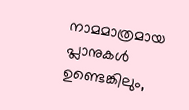നാമമാത്രമായ പ്ലാനുകൾ ഉണ്ടെങ്കിലും,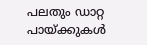പലതും ഡാറ്റ പായ്ക്കുകൾ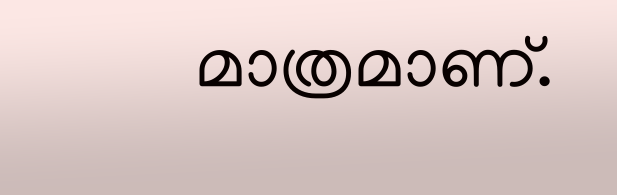മാത്രമാണ്.